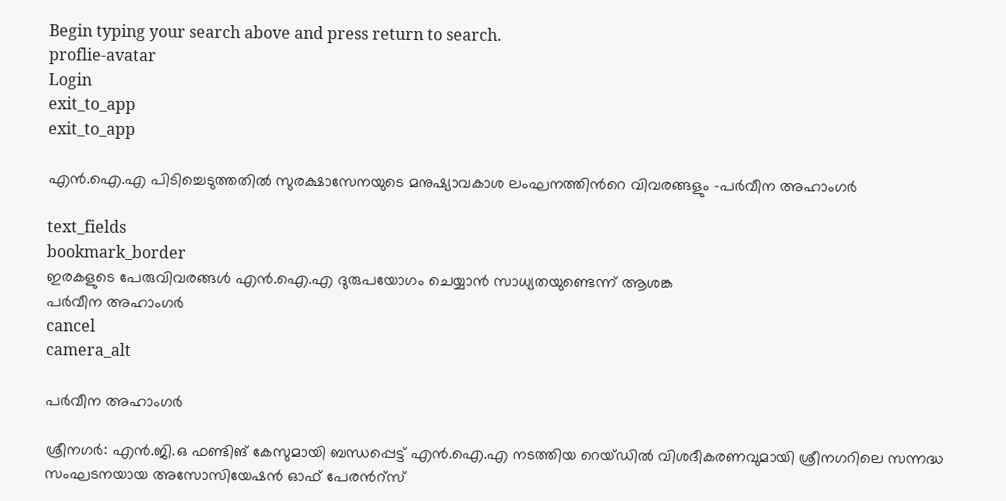Begin typing your search above and press return to search.
proflie-avatar
Login
exit_to_app
exit_to_app

എൻ.ഐ.എ പിടിച്ചെടുത്തതിൽ സുരക്ഷാസേനയുടെ മനുഷ്യാവകാശ ലംഘനത്തിന്‍റെ വിവരങ്ങളും -പർവീന അഹാംഗർ

text_fields
bookmark_border
ഇരകളുടെ പേരുവിവരങ്ങൾ എൻ.ഐ.എ ദുരുപയോഗം ചെയ്യാൻ സാധ്യതയുണ്ടെന്ന് ആശങ്ക
പർവീന അഹാംഗർ
cancel
camera_alt

പർവീന അഹാംഗർ

ശ്രീനഗർ: എൻ.ജി.ഒ ഫണ്ടിങ് കേസുമായി ബന്ധപ്പെട്ട് എൻ.ഐ.എ നടത്തിയ റെയ്ഡിൽ വിശദീകരണവുമായി ശ്രീനഗറിലെ സന്നദ്ധ സംഘടനയായ അസോസിയേഷൻ ഓഫ് പേരന്‍റ്സ്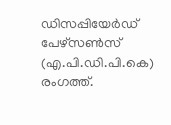ഡിസപ്പിയേർഡ് പേഴ്സൺസ് (എ.പി.ഡി.പി‌.കെ) രംഗത്ത്.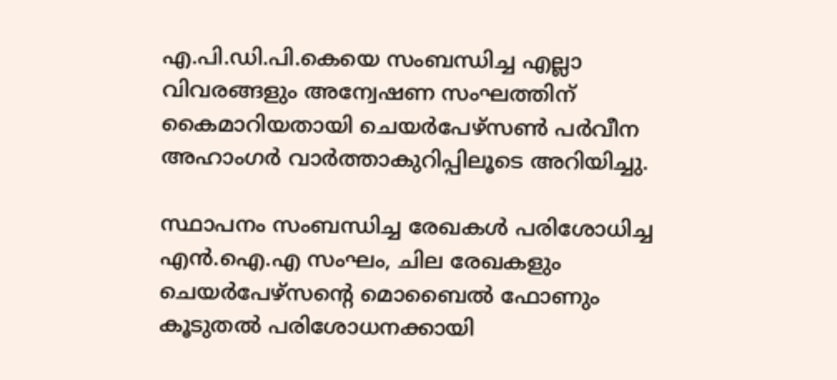എ.പി.ഡി.പി‌.കെയെ സംബന്ധിച്ച എല്ലാ വിവരങ്ങളും അന്വേഷണ സംഘത്തിന് കൈമാറിയതായി ചെയർപേഴ്‌സൺ പർവീന അഹാംഗർ വാർത്താകുറിപ്പിലൂടെ അറിയിച്ചു.

സ്ഥാപനം സംബന്ധിച്ച രേഖകൾ പരിശോധിച്ച എൻ.ഐ.എ സംഘം, ചില രേഖകളും ചെയർപേഴ്‌സന്‍റെ മൊബൈൽ ഫോണും കൂടുതൽ പരിശോധനക്കായി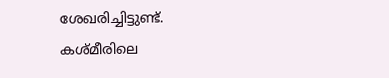ശേഖരിച്ചിട്ടുണ്ട്. കശ്മീരിലെ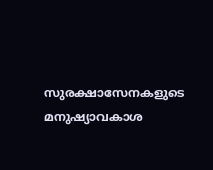സുരക്ഷാസേനകളുടെ മനുഷ്യാവകാശ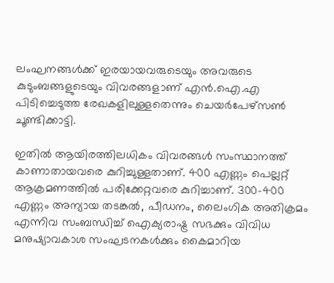ലംഘനങ്ങൾക്ക് ഇരയായവരുടെയും അവരുടെ കുടുംബങ്ങളുടെയും വിവരങ്ങളാണ് എൻ.ഐ.എ പിടിച്ചെടുത്ത രേഖകളിലുള്ളതെന്നും ചെയർപേഴ്‌സൺ ചൂണ്ടിക്കാട്ടി.

ഇതിൽ ആയിരത്തിലധികം വിവരങ്ങൾ സംസ്ഥാനത്ത് കാണാതായവരെ കുറിച്ചുള്ളതാണ്. 400 എണ്ണം പെല്ലറ്റ് ആക്രമണത്തിൽ പരിക്കേറ്റവരെ കുറിച്ചാണ്. 300-400 എണ്ണം അന്യായ തടങ്കൽ, പീഡനം, ലൈംഗിക അതിക്രമം എന്നിവ സംബന്ധിച്ച് ഐക്യരാഷ്ട്ര സഭക്കും വിവിധ മനുഷ്യാവകാശ സംഘടനകൾക്കും കൈമാറിയ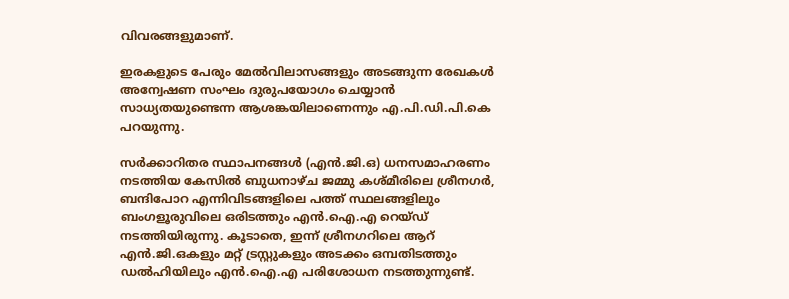വിവരങ്ങളുമാണ്.

ഇരകളുടെ പേരും മേൽവിലാസങ്ങളും അടങ്ങുന്ന രേഖകൾ അന്വേഷണ സംഘം ദുരുപയോഗം ചെയ്യാൻ സാധ്യതയുണ്ടെന്ന ആശങ്കയിലാണെന്നും എ.പി.ഡി.പി‌.കെ പറയുന്നു.

സർക്കാറിതര സ്ഥാപനങ്ങൾ (എൻ.ജി.ഒ) ധനസമാഹരണം നടത്തിയ കേസിൽ ബുധനാഴ്ച ജമ്മു കശ്മീരിലെ ശ്രീനഗർ, ബന്ദിപോറ എന്നിവിടങ്ങളിലെ പത്ത് സ്ഥലങ്ങളിലും ബംഗളൂരുവിലെ ഒരിടത്തും എൻ.ഐ.എ റെയ്ഡ് നടത്തിയിരുന്നു. കൂടാതെ, ഇന്ന് ശ്രീനഗറിലെ ആറ് എൻ.ജി.ഒകളും മറ്റ് ട്രസ്റ്റുകളും അടക്കം ഒമ്പതിടത്തും ഡൽഹിയിലും എൻ.ഐ.എ പരിശോധന നടത്തുന്നുണ്ട്.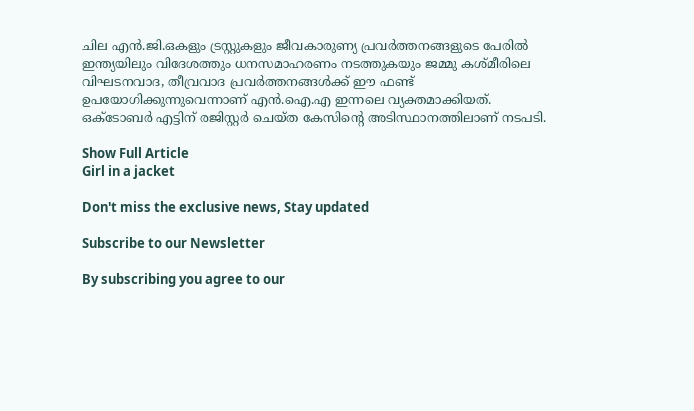ചില എൻ‌.ജി‌.ഒകളും ട്രസ്റ്റുകളും ജീവകാരുണ്യ പ്രവർത്തനങ്ങളുടെ പേരിൽ ഇന്ത്യയിലും വിദേശത്തും ധനസമാഹരണം നടത്തുകയും ജമ്മു കശ്മീരിലെ വിഘടനവാദ, തീവ്രവാദ പ്രവർത്തനങ്ങൾക്ക് ഈ ഫണ്ട് ഉപയോഗിക്കുന്നുവെന്നാണ് എൻ.ഐ.എ ഇന്നലെ വ്യക്തമാക്കിയത്. ഒക്ടോബർ എട്ടിന് രജിസ്റ്റർ ചെയ്ത കേസിന്‍റെ അടിസ്ഥാനത്തിലാണ് നടപടി.

Show Full Article
Girl in a jacket

Don't miss the exclusive news, Stay updated

Subscribe to our Newsletter

By subscribing you agree to our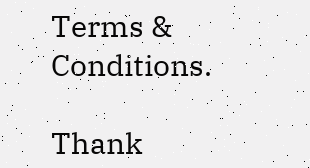Terms & Conditions.

Thank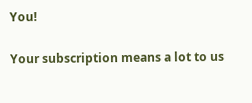You!

Your subscription means a lot to us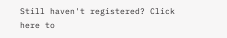Still haven't registered? Click here to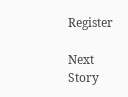Register

Next Story